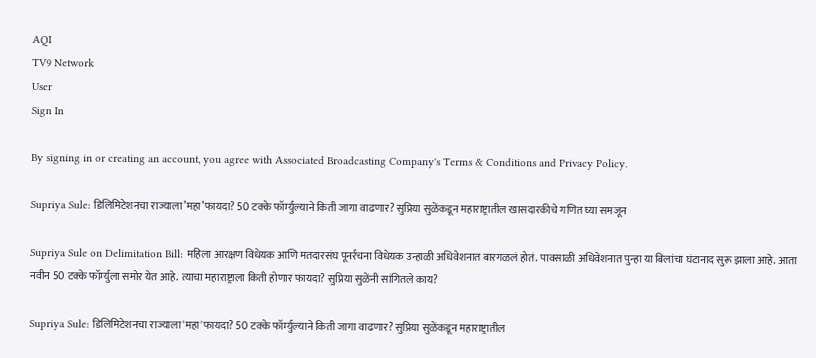AQI
TV9 Network
User
Sign In

By signing in or creating an account, you agree with Associated Broadcasting Company's Terms & Conditions and Privacy Policy.

Supriya Sule: डिलिमिटेशनचा राज्याला’महा’फायदा? 50 टक्के फॉर्म्युल्याने किती जागा वाढणार? सुप्रिया सुळेंकडून महाराष्ट्रातील खासदारकीचे गणित घ्या समजून

Supriya Sule on Delimitation Bill: महिला आरक्षण विधेयक आणि मतदारसंघ पूनर्रचना विधेयक उन्हाळी अधिवेशनात बारगळलं होतं. पावसाळी अधिवेशनात पुन्हा या बिलांचा घंटानाद सुरू झाला आहे. आता नवीन 50 टक्के फॉर्म्युला समोर येत आहे. त्याचा महाराष्ट्राला किती होणार फायदा? सुप्रिया सुळेंनी सांगितले काय?

Supriya Sule: डिलिमिटेशनचा राज्याला'महा'फायदा? 50 टक्के फॉर्म्युल्याने किती जागा वाढणार? सुप्रिया सुळेंकडून महाराष्ट्रातील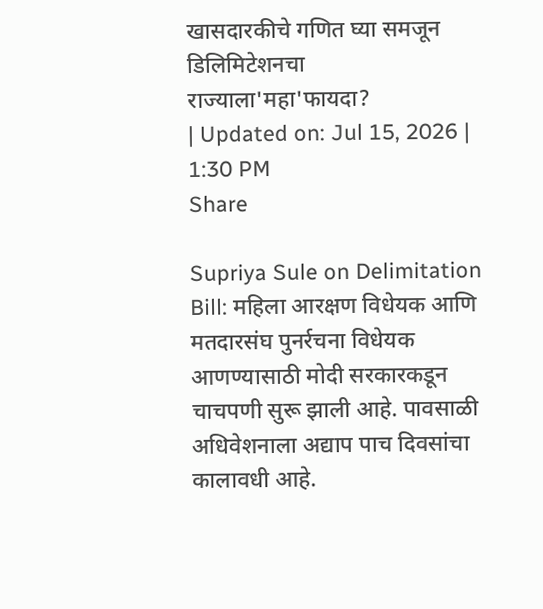खासदारकीचे गणित घ्या समजून
डिलिमिटेशनचा राज्याला'महा'फायदा?
| Updated on: Jul 15, 2026 | 1:30 PM
Share

Supriya Sule on Delimitation Bill: महिला आरक्षण विधेयक आणि मतदारसंघ पुनर्रचना विधेयक आणण्यासाठी मोदी सरकारकडून चाचपणी सुरू झाली आहे. पावसाळी अधिवेशनाला अद्याप पाच दिवसांचा कालावधी आहे.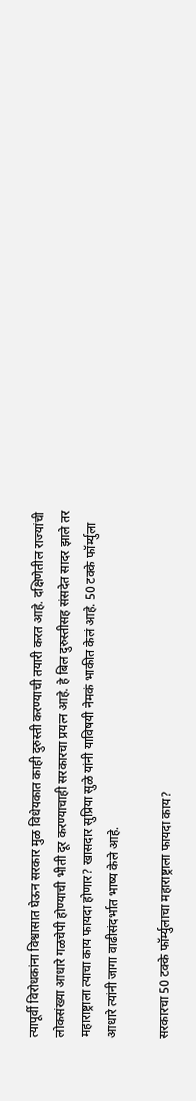त्यापूर्वी विरोधकांना विश्वासात घेऊन सरकार मुळ विधेयकात काही दुरुस्ती करण्याची तयारी करत आहे. दक्षिणेतील राज्यांची लोकसंख्या आधारे गळचेपी होण्याची भीती दूर करण्याचाही सरकारचा प्रयत्न आहे. हे बिल दुरुस्तीसह संसदेत सादर झाले तर महाराष्ट्राला त्याचा काय फायदा होणार? खासदार सुप्रिया सुळे यांनी याविषयी नेमकं भाकीत केलं आहे. 50 टक्के फॉर्म्युला आधारे त्यांनी जागा वाढीसंदर्भात भाष्य केले आहे.

सरकारचा 50 टक्के फॉर्म्युलाचा महाराष्ट्राला फायदा काय?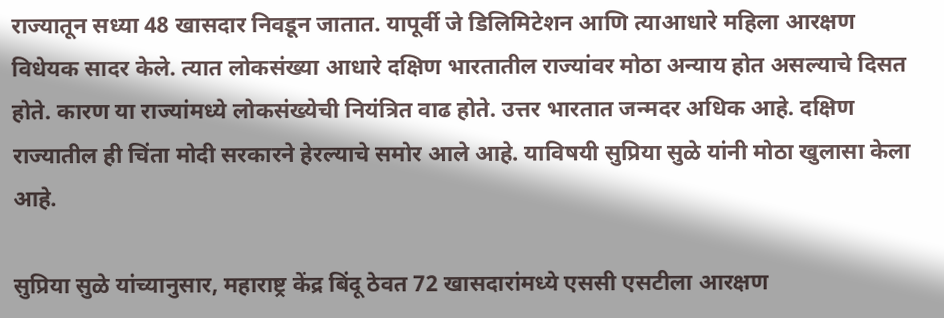राज्यातून सध्या 48 खासदार निवडून जातात. यापूर्वी जे डिलिमिटेशन आणि त्याआधारे महिला आरक्षण विधेयक सादर केले. त्यात लोकसंख्या आधारे दक्षिण भारतातील राज्यांवर मोठा अन्याय होत असल्याचे दिसत होते. कारण या राज्यांमध्ये लोकसंख्येची नियंत्रित वाढ होते. उत्तर भारतात जन्मदर अधिक आहे. दक्षिण राज्यातील ही चिंता मोदी सरकारने हेरल्याचे समोर आले आहे. याविषयी सुप्रिया सुळे यांनी मोठा खुलासा केला आहे.

सुप्रिया सुळे यांच्यानुसार, महाराष्ट्र केंद्र बिंदू ठेवत 72 खासदारांमध्ये एससी एसटीला आरक्षण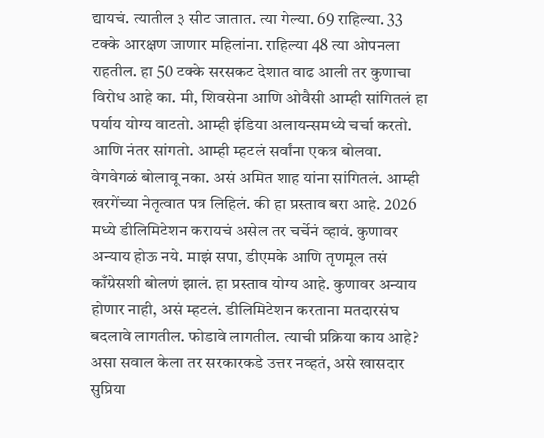द्यायचं. त्यातील ३ सीट जातात. त्या गेल्या. 69 राहिल्या. 33 टक्के आरक्षण जाणार महिलांना. राहिल्या 48 त्या ओपनला राहतील. हा 50 टक्के सरसकट देशात वाढ आली तर कुणाचा विरोध आहे का. मी, शिवसेना आणि ओवैसी आम्ही सांगितलं हा पर्याय योग्य वाटतो. आम्ही इंडिया अलायन्समध्ये चर्चा करतो. आणि नंतर सांगतो. आम्ही म्हटलं सर्वांना एकत्र बोलवा. वेगवेगळं बोलावू नका. असं अमित शाह यांना सांगितलं. आम्ही खरगेंच्या नेतृत्वात पत्र लिहिलं. की हा प्रस्ताव बरा आहे. 2026 मध्ये डीलिमिटेशन करायचं असेल तर चर्चेनं व्हावं. कुणावर अन्याय होऊ नये. माझं सपा, डीएमके आणि तृणमूल तसं काँग्रेसशी बोलणं झालं. हा प्रस्ताव योग्य आहे. कुणावर अन्याय होणार नाही, असं म्हटलं. डीलिमिटेशन करताना मतदारसंघ बदलावे लागतील. फोडावे लागतील. त्याची प्रक्रिया काय आहे? असा सवाल केला तर सरकारकडे उत्तर नव्हतं, असे खासदार सुप्रिया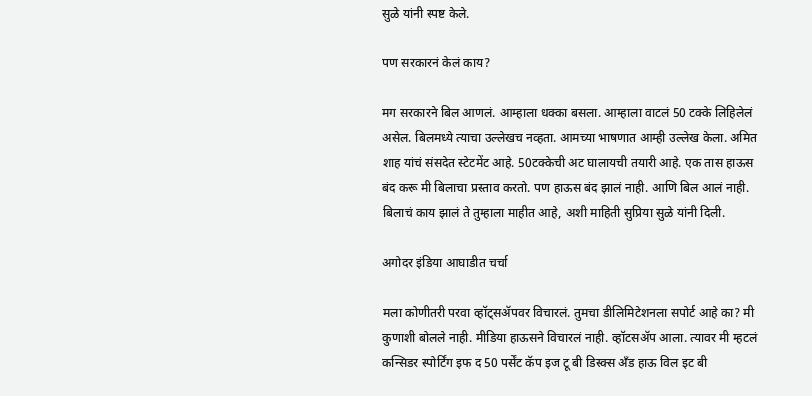सुळे यांनी स्पष्ट केले.

पण सरकारनं केलं काय?

मग सरकारने बिल आणलं. आम्हाला धक्का बसला. आम्हाला वाटलं 50 टक्के लिहिलेलं असेल. बिलमध्ये त्याचा उल्लेखच नव्हता. आमच्या भाषणात आम्ही उल्लेख केला. अमित शाह यांचं संसदेत स्टेटमेंट आहे. 50टक्केची अट घालायची तयारी आहे. एक तास हाऊस बंद करू मी बिलाचा प्रस्ताव करतो. पण हाऊस बंद झालं नाही. आणि बिल आलं नाही. बिलाचं काय झालं ते तुम्हाला माहीत आहे, अशी माहिती सुप्रिया सुळे यांनी दिली.

अगोदर इंडिया आघाडीत चर्चा

मला कोणीतरी परवा व्हॉट्सॲपवर विचारलं. तुमचा डीलिमिटेशनला सपोर्ट आहे का? मी कुणाशी बोलले नाही. मीडिया हाऊसने विचारलं नाही. व्हॉटसॲप आला. त्यावर मी म्हटलं कन्सिडर स्पोर्टिंग इफ द 50 पर्सेंट कॅप इज टू बी डिस्क्स अँड हाऊ विल इट बी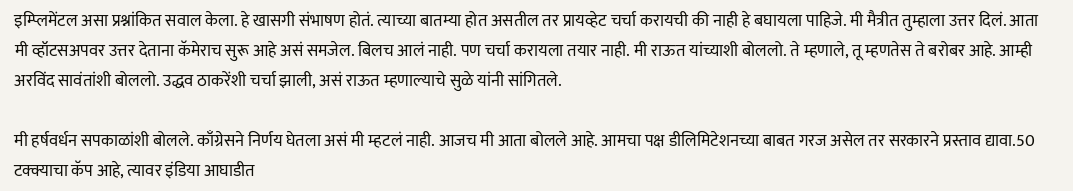इम्प्लिमेंटल असा प्रश्नांकित सवाल केला. हे खासगी संभाषण होतं. त्याच्या बातम्या होत असतील तर प्रायव्हेट चर्चा करायची की नाही हे बघायला पाहिजे. मी मैत्रीत तुम्हाला उत्तर दिलं. आता मी व्हॉटसअपवर उत्तर देताना कॅमेराच सुरू आहे असं समजेल. बिलच आलं नाही. पण चर्चा करायला तयार नाही. मी राऊत यांच्याशी बोललो. ते म्हणाले, तू म्हणतेस ते बरोबर आहे. आम्ही अरविंद सावंतांशी बोललो. उद्धव ठाकरेंशी चर्चा झाली, असं राऊत म्हणाल्याचे सुळे यांनी सांगितले.

मी हर्षवर्धन सपकाळांशी बोलले. काँग्रेसने निर्णय घेतला असं मी म्हटलं नाही. आजच मी आता बोलले आहे. आमचा पक्ष डीलिमिटेशनच्या बाबत गरज असेल तर सरकारने प्रस्ताव द्यावा.50 टक्क्याचा कॅप आहे, त्यावर इंडिया आघाडीत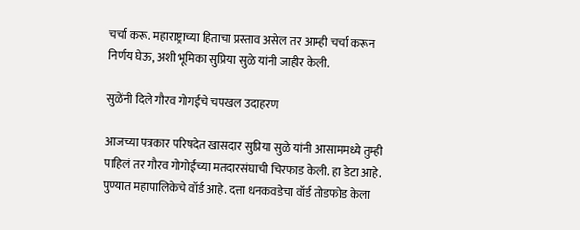चर्चा करू. महाराष्ट्राच्या हिताचा प्रस्ताव असेल तर आम्ही चर्चा करून निर्णय घेऊ, अशी भूमिका सुप्रिया सुळे यांनी जाहीर केली.

सुळेंनी दिले गौरव गोगईंचे चपखल उदाहरण

आजच्या पत्रकार परिषदेत खासदार सुप्रिया सुळे यांनी आसाममध्ये तुम्ही पाहिलं तर गौरव गोगोईंच्या मतदारसंघाची चिरफाड केली. हा डेटा आहे. पुण्यात महापालिकेचे वॉर्ड आहे. दत्ता धनकवडेचा वॉर्ड तोडफोड केला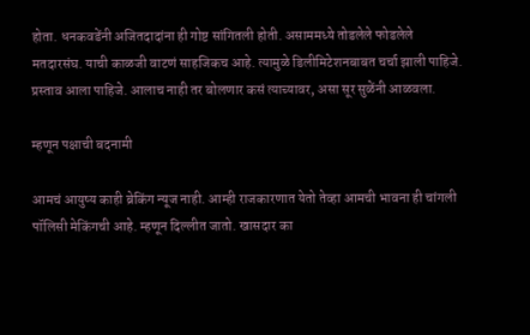होता. धनकवडेंनी अजितदादांना ही गोष्ट सांगितली होती. असाममध्ये तोडलेले फोडलेले मतदारसंघ. याची काळजी वाटणं साहजिकच आहे. त्यामुळे डिलीमिटेशनबाबत चर्चा झाली पाहिजे. प्रस्ताव आला पाहिजे. आलाच नाही तर बोलणार कसं त्याच्यावर, असा सूर सुळेंनी आळवला.

म्हणून पक्षाची बदनामी

आमचं आयुष्य काही ब्रेकिंग न्यूज नाही. आम्ही राजकारणात येतो तेव्हा आमची भावना ही चांगली पॉलिसी मेकिंगची आहे. म्हणून दिल्लीत जातो. खासदार का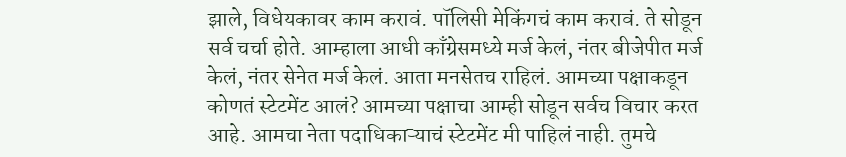झाले, विधेयकावर काम करावं. पॉलिसी मेकिंगचं काम करावं. ते सोडून सर्व चर्चा होते. आम्हाला आधी काँग्रेसमध्ये मर्ज केलं, नंतर बीजेपीत मर्ज केलं, नंतर सेनेत मर्ज केलं. आता मनसेतच राहिलं. आमच्या पक्षाकडून कोणतं स्टेटमेंट आलं? आमच्या पक्षाचा आम्ही सोडून सर्वच विचार करत आहे. आमचा नेता पदाधिकाऱ्याचं स्टेटमेंट मी पाहिलं नाही. तुमचे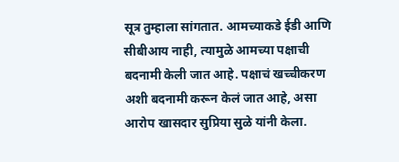सूत्र तुम्हाला सांगतात. आमच्याकडे ईडी आणि सीबीआय नाही, त्यामुळे आमच्या पक्षाची बदनामी केली जात आहे. पक्षाचं खच्चीकरण अशी बदनामी करून केलं जात आहे, असा आरोप खासदार सुप्रिया सुळे यांनी केला.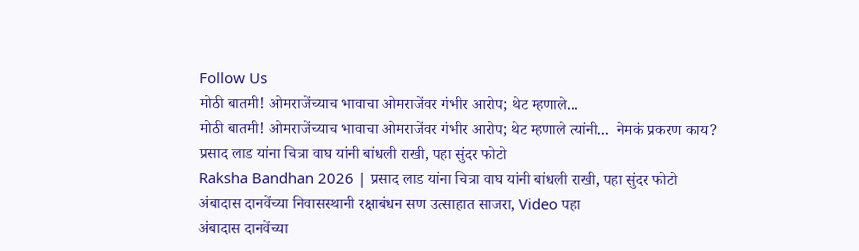Follow Us
मोठी बातमी! ओमराजेंच्याच भावाचा ओमराजेंवर गंभीर आरोप; थेट म्हणाले...
मोठी बातमी! ओमराजेंच्याच भावाचा ओमराजेंवर गंभीर आरोप; थेट म्हणाले त्यांनी...  नेमकं प्रकरण काय?
प्रसाद लाड यांना चित्रा वाघ यांनी बांधली राखी, पहा सुंदर फोटो
Raksha Bandhan 2026 | प्रसाद लाड यांना चित्रा वाघ यांनी बांधली राखी, पहा सुंदर फोटो
अंबादास दानवेंच्या निवासस्थानी रक्षाबंधन सण उत्साहात साजरा, Video पहा
अंबादास दानवेंच्या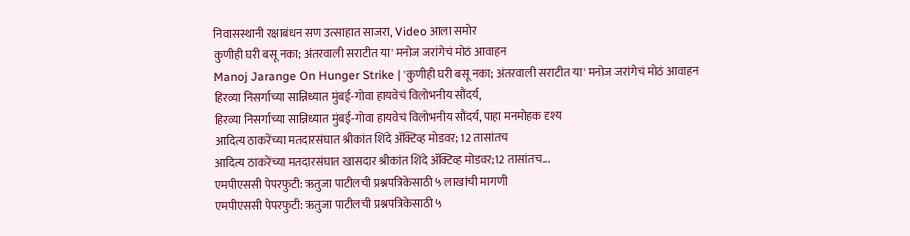निवासस्थानी रक्षाबंधन सण उत्साहात साजरा, Video आला समोर
कुणीही घरी बसू नका; अंतरवाली सराटीत या' मनोज जरांगेचं मोठं आवाहन
Manoj Jarange On Hunger Strike | 'कुणीही घरी बसू नका; अंतरवाली सराटीत या' मनोज जरांगेचं मोठं आवाहन
हिरव्या निसर्गाच्या सान्निध्यात मुंबई-गोवा हायवेचं विलोभनीय सौंदर्य,
हिरव्या निसर्गाच्या सान्निध्यात मुंबई-गोवा हायवेचं विलोभनीय सौंदर्य, पाहा मनमोहक दृश्य
आदित्य ठाकरेंच्या मतदारसंघात श्रीकांत शिंदे ॲक्टिव्ह मोडवर; 12 तासांतच
आदित्य ठाकरेंच्या मतदारसंघात खासदार श्रीकांत शिंदे ॲक्टिव्ह मोडवर;12 तासांतच...
एमपीएससी पेपरफुटी: ऋतुजा पाटीलची प्रश्नपत्रिकेसाठी ५ लाखांची मागणी
एमपीएससी पेपरफुटी: ऋतुजा पाटीलची प्रश्नपत्रिकेसाठी ५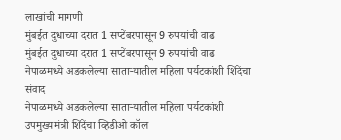लाखांची मागणी
मुंबईत दुधाच्या दरात 1 सप्टेंबरपासून 9 रुपयांची वाढ
मुंबईत दुधाच्या दरात 1 सप्टेंबरपासून 9 रुपयांची वाढ
नेपाळमध्ये अडकलेल्या साताऱ्यातील महिला पर्यटकांशी शिंदेंचा संवाद
नेपाळमध्ये अडकलेल्या साताऱ्यातील महिला पर्यटकांशी उपमुख्यमंत्री शिंदेंचा व्हिडीओ कॉल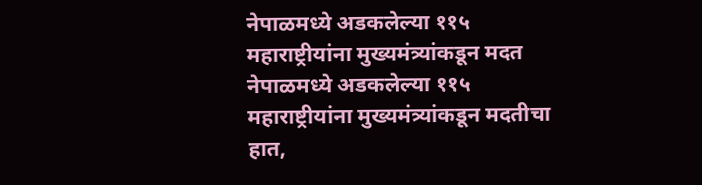नेपाळमध्ये अडकलेल्या ११५ महाराष्ट्रीयांना मुख्यमंत्र्यांकडून मदत
नेपाळमध्ये अडकलेल्या ११५ महाराष्ट्रीयांना मुख्यमंत्र्यांकडून मदतीचा हात,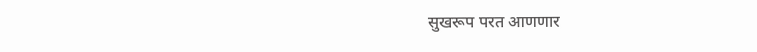सुखरूप परत आणणार